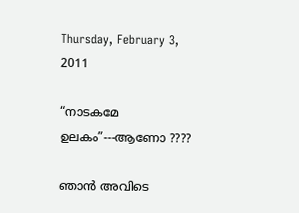Thursday, February 3, 2011

“നാടകമേ ഉലകം”---ആണോ ????

ഞാന്‍ അവിടെ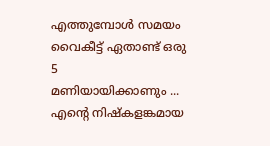എത്തുമ്പോള്‍ സമയം വൈകീട്ട് ഏതാണ്ട് ഒരു 5
മണിയായിക്കാണും ... എന്റെ നിഷ്കളങ്കമായ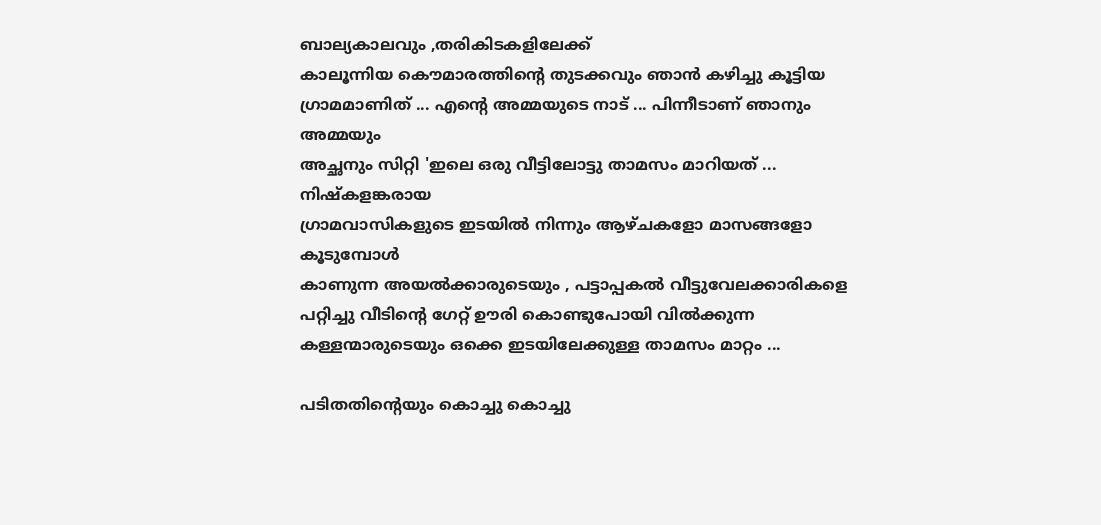ബാല്യകാലവും ,തരികിടകളിലേക്ക്
കാലൂന്നിയ കൌമാരത്തിന്റെ തുടക്കവും ഞാന്‍ കഴിച്ചു കൂട്ടിയ
ഗ്രാമമാണിത് ... എന്റെ അമ്മയുടെ നാട് ... പിന്നീടാണ് ഞാനും അമ്മയും
അച്ഛനും സിറ്റി 'ഇലെ ഒരു വീട്ടിലോട്ടു താമസം മാറിയത് ... നിഷ്കളങ്കരായ
ഗ്രാമവാസികളുടെ ഇടയില്‍ നിന്നും ആഴ്ചകളോ മാസങ്ങളോ കൂടുമ്പോള്‍
കാണുന്ന അയല്‍ക്കാരുടെയും , പട്ടാപ്പകല്‍ വീട്ടുവേലക്കാരികളെ
പറ്റിച്ചു വീടിന്റെ ഗേറ്റ് ഊരി കൊണ്ടുപോയി വില്‍ക്കുന്ന
കള്ളന്മാരുടെയും ഒക്കെ ഇടയിലേക്കുള്ള താമസം മാറ്റം ...

പടിതതിന്റെയും കൊച്ചു കൊച്ചു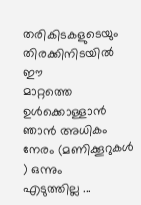തരികിടകളുടെയും തിരക്കിനിടയില്‍ ഈ
മാറ്റത്തെ ഉള്‍ക്കൊള്ളാന്‍ ഞാന്‍ അധികം നേരം (മണിക്കൂറുകള്‍ ) ഒന്നും
എടുത്തില്ല ...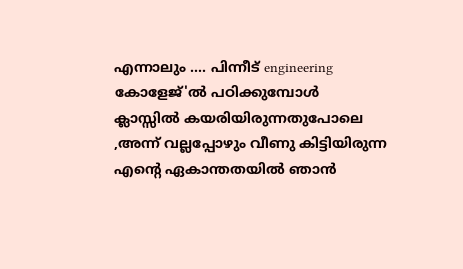എന്നാലും .... പിന്നീട് engineering കോളേജ്'ല്‍ പഠിക്കുമ്പോള്‍
ക്ലാസ്സില്‍ കയരിയിരുന്നതുപോലെ ,അന്ന് വല്ലപ്പോഴും വീണു കിട്ടിയിരുന്ന
എന്റെ ഏകാന്തതയില്‍ ഞാന്‍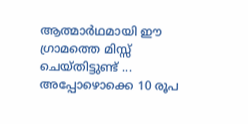ആത്മാര്‍ഥമായി ഈ ഗ്രാമത്തെ മിസ്സ്‌
ചെയ്തിട്ടുണ്ട് ... അപ്പോഴൊക്കെ 10 രൂപ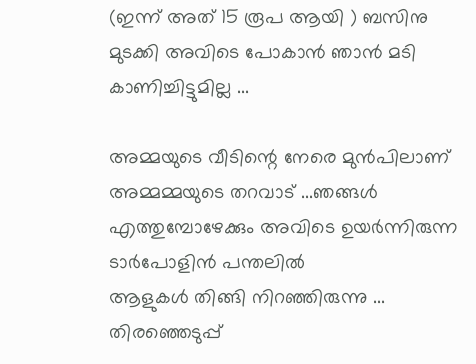(ഇന്ന് അത് 15 രൂപ ആയി ) ബസിനു
മുടക്കി അവിടെ പോകാന്‍ ഞാന്‍ മടി കാണിച്ചിട്ടുമില്ല ...

അമ്മയുടെ വീടിന്റെ നേരെ മുന്‍പിലാണ് അമ്മമ്മയുടെ തറവാട് ...ഞങ്ങള്‍
എത്തുമ്പോഴേക്കും അവിടെ ഉയര്‍ന്നിരുന്ന ടാര്‍പോളിന്‍ പന്തലില്‍
ആളുകള്‍ തിങ്ങി നിറഞ്ഞിരുന്നു ... തിരഞ്ഞെടുപ്പ്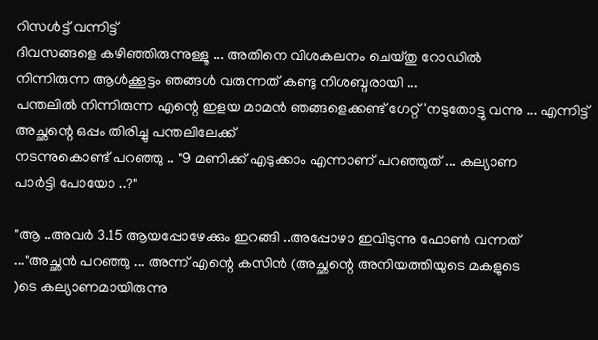റിസള്‍ട്ട്‌ വന്നിട്ട്
ദിവസങ്ങളെ കഴിഞ്ഞിരുന്നുള്ളൂ ... അതിനെ വിശകലനം ചെയ്തു റോഡില്‍
നിന്നിരുന്ന ആള്‍ക്കൂട്ടം ഞങ്ങള്‍ വരുന്നത് കണ്ടു നിശബ്ദരായി ...
പന്തലില്‍ നിന്നിരുന്ന എന്റെ ഇളയ മാമന്‍ ഞങ്ങളെക്കണ്ട് ഗേറ്റ്'നടുതോട്ടു വന്നു ... എന്നിട്ട് അച്ഛന്റെ ഒപ്പം തിരിച്ചു പന്തലിലേക്ക്
നടന്നുകൊണ്ട് പറഞ്ഞു .. "9 മണിക്ക് എടുക്കാം എന്നാണ് പറഞ്ഞുത് ... കല്യാണ
പാര്‍ട്ടി പോയോ ..?"

"ആ ..അവര്‍ 3.15 ആയപ്പോഴേക്കും ഇറങ്ങി ..അപ്പോഴാ ഇവിടുന്നു ഫോണ്‍ വന്നത്
..."അച്ഛന്‍ പറഞ്ഞു ... അന്ന് എന്റെ കസിന്‍ (അച്ഛന്റെ അനിയത്തിയുടെ മകളുടെ
)ടെ കല്യാണമായിരുന്നു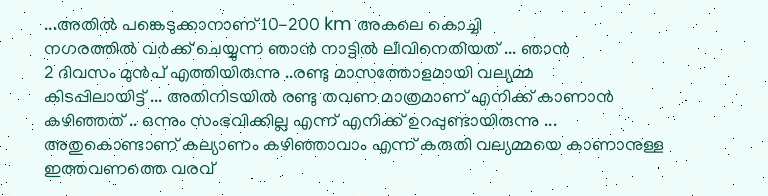...അതില്‍ പങ്കെടുക്കാനാണ് 10-200 km അകലെ കൊച്ചി
നഗരത്തില്‍ വര്‍ക്ക്‌ ചെയ്യുന്ന ഞാന്‍ നാട്ടില്‍ ലീവിനെതിയത് ... ഞാന്‍
2 ദിവസം മുന്‍പ് എത്തിയിരുന്നു ..രണ്ടു മാസത്തോളമായി വല്യമ്മ
കിടപ്പിലായിട്ട് ... അതിനിടയില്‍ രണ്ടു തവണ മാത്രമാണ് എനിക്ക് കാണാന്‍
കഴിഞ്ഞത് .. ഒന്നും സംഭവിക്കില്ല എന്ന് എനിക്ക് ഉറപ്പുണ്ടായിരുന്നു ...
അതുകൊണ്ടാണ് കല്യാണം കഴിഞ്ഞാവാം എന്ന് കരുതി വല്യമ്മയെ കാണാനുള്ള
ഇത്തവണത്തെ വരവ്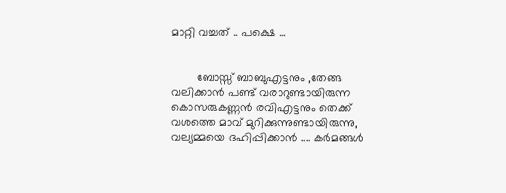മാറ്റി വച്ചത് .. പക്ഷെ ...


        ബോസ്സ് ബാബുഎട്ടനും ,തേങ്ങ വലിക്കാന്‍ പണ്ട് വരാറുണ്ടായിരുന്ന
കൊസരുകണ്ണന്‍ രവിഎട്ടനും തെക്ക് വശത്തെ മാവ് മുറിക്കുന്നുണ്ടായിരുന്നു, വല്യമ്മയെ ദഹിപ്പിക്കാന്‍ .... കര്‍മങ്ങള്‍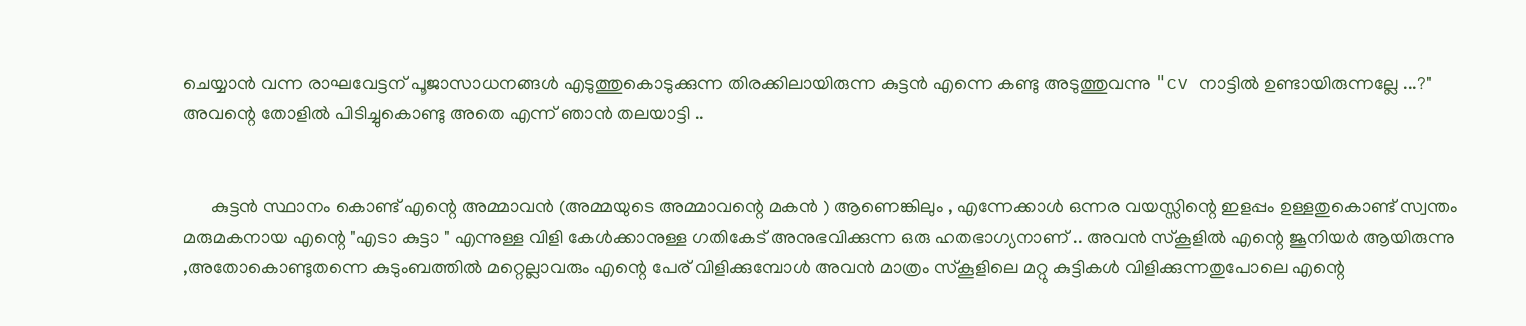ചെയ്യാന്‍ വന്ന രാഘവേട്ടന് പൂജാസാധനങ്ങള്‍ എടുത്തുകൊടുക്കുന്ന തിരക്കിലായിരുന്ന കുട്ടന്‍ എന്നെ കണ്ടു അടുത്തുവന്നു "cv നാട്ടില്‍ ഉണ്ടായിരുന്നല്ലേ ...?" അവന്റെ തോളില്‍ പിടിച്ചുകൊണ്ടു അതെ എന്ന് ഞാന്‍ തലയാട്ടി ..


      കുട്ടന്‍ സ്ഥാനം കൊണ്ട് എന്റെ അമ്മാവന്‍ (അമ്മയുടെ അമ്മാവന്റെ മകന്‍ ) ആണെങ്കിലും , എന്നേക്കാള്‍ ഒന്നര വയസ്സിന്റെ ഇളപ്പം ഉള്ളതുകൊണ്ട് സ്വന്തം മരുമകനായ എന്റെ "എടാ കുട്ടാ " എന്നുള്ള വിളി കേള്‍ക്കാനുള്ള ഗതികേട് അനുഭവിക്കുന്ന ഒരു ഹതഭാഗ്യനാണ് .. അവന്‍ സ്കൂളില്‍ എന്റെ ജൂനിയര്‍ ആയിരുന്നു ,അതോകൊണ്ടുതന്നെ കുടുംബത്തില്‍ മറ്റെല്ലാവരും എന്റെ പേര് വിളിക്കുമ്പോള്‍ അവന്‍ മാത്രം സ്കൂളിലെ മറ്റു കുട്ടികള്‍ വിളിക്കുന്നതുപോലെ എന്റെ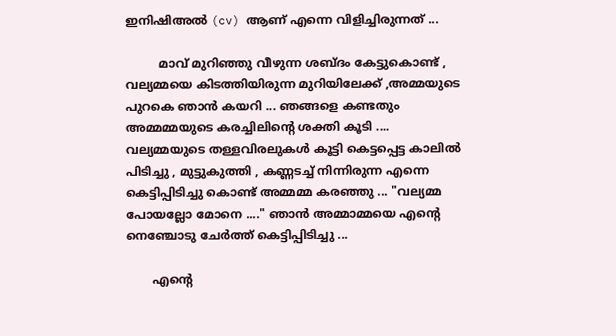ഇനിഷിഅല്‍ (cv) ആണ് എന്നെ വിളിച്ചിരുന്നത് ...

         മാവ് മുറിഞ്ഞു വീഴുന്ന ശബ്ദം കേട്ടുകൊണ്ട് , വല്യമ്മയെ കിടത്തിയിരുന്ന മുറിയിലേക്ക് ,അമ്മയുടെ പുറകെ ഞാന്‍ കയറി ... ഞങ്ങളെ കണ്ടതും അമ്മമ്മയുടെ കരച്ചിലിന്റെ ശക്തി കൂടി .... വല്യമ്മയുടെ തള്ളവിരലുകള്‍ കൂട്ടി കെട്ടപ്പെട്ട കാലില്‍ പിടിച്ചു , മുട്ടുകുത്തി , കണ്ണടച്ച് നിന്നിരുന്ന എന്നെ കെട്ടിപ്പിടിച്ചു കൊണ്ട് അമ്മമ്മ കരഞ്ഞു ... "വല്യമ്മ പോയല്ലോ മോനെ ...." ഞാന്‍ അമ്മാമ്മയെ എന്റെ നെഞ്ചോടു ചേര്‍ത്ത് കെട്ടിപ്പിടിച്ചു ...

       എന്റെ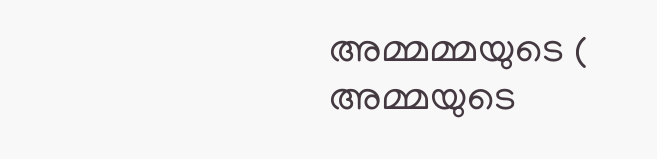അമ്മമ്മയുടെ ( അമ്മയുടെ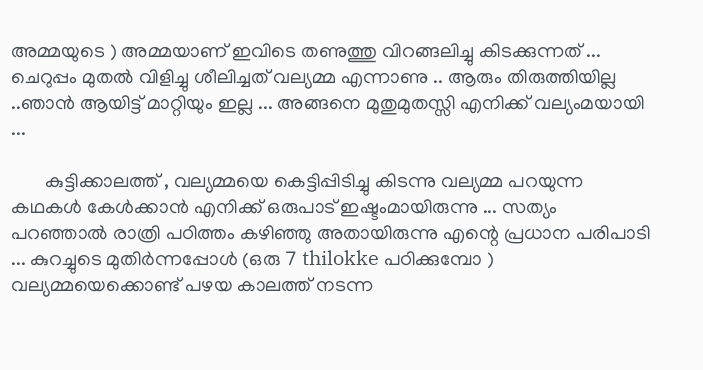അമ്മയുടെ ) അമ്മയാണ് ഇവിടെ തണുത്തു വിറങ്ങലിച്ചു കിടക്കുന്നത് ... ചെറുപ്പം മുതല്‍ വിളിച്ചു ശീലിച്ചത് വല്യമ്മ എന്നാണു .. ആരും തിരുത്തിയില്ല ..ഞാന്‍ ആയിട്ട് മാറ്റിയും ഇല്ല ... അങ്ങനെ മുതുമുതസ്സി എനിക്ക് വല്യംമയായി ...

       കുട്ടിക്കാലത്ത് , വല്യമ്മയെ കെട്ടിപ്പിടിച്ചു കിടന്നു വല്യമ്മ പറയുന്ന കഥകള്‍ കേള്‍ക്കാന്‍ എനിക്ക് ഒരുപാട് ഇഷ്ടംമായിരുന്നു ... സത്യം പറഞ്ഞാല്‍ രാത്രി പഠിത്തം കഴിഞ്ഞു അതായിരുന്നു എന്റെ പ്രധാന പരിപാടി ... കുറച്ചുടെ മുതിര്‍ന്നപ്പോള്‍ (ഒരു 7 thilokke പഠിക്കുമ്പോ ) വല്യമ്മയെക്കൊണ്ട് പഴയ കാലത്ത് നടന്ന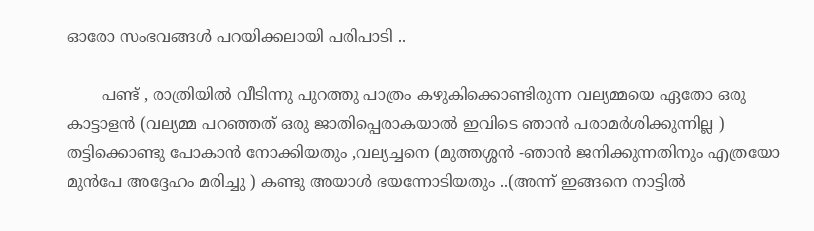ഓരോ സംഭവങ്ങള്‍ പറയിക്കലായി പരിപാടി ..

       പണ്ട് , രാത്രിയില്‍ വീടിന്നു പുറത്തു പാത്രം കഴുകിക്കൊണ്ടിരുന്ന വല്യമ്മയെ ഏതോ ഒരു കാട്ടാളന്‍ (വല്യമ്മ പറഞ്ഞത് ഒരു ജാതിപ്പെരാകയാല്‍ ഇവിടെ ഞാന്‍ പരാമര്‍ശിക്കുന്നില്ല ) തട്ടിക്കൊണ്ടു പോകാന്‍ നോക്കിയതും ,വല്യച്ചനെ (മുത്തശ്ശന്‍ -ഞാന്‍ ജനിക്കുന്നതിനും എത്രയോ മുന്‍പേ അദ്ദേഹം മരിച്ചു ) കണ്ടു അയാള്‍ ഭയന്നോടിയതും ..(അന്ന് ഇങ്ങനെ നാട്ടില്‍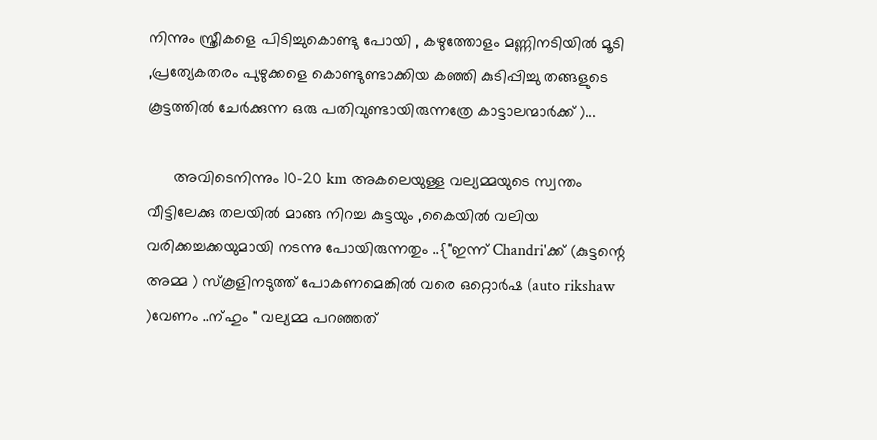നിന്നും സ്ത്രീകളെ പിടിച്ചുകൊണ്ടു പോയി , കഴുത്തോളം മണ്ണിനടിയില്‍ മൂടി ,പ്രത്യേകതരം പുഴുക്കളെ കൊണ്ടുണ്ടാക്കിയ കഞ്ഞി കുടിപ്പിച്ചു തങ്ങളുടെ കൂട്ടത്തില്‍ ചേര്‍ക്കുന്ന ഒരു പതിവുണ്ടായിരുന്നത്രേ കാട്ടാലന്മാര്‍ക്ക് )...

      അവിടെനിന്നും 10-20 km അകലെയുള്ള വല്യമ്മയുടെ സ്വന്തം വീട്ടിലേക്കു തലയില്‍ മാങ്ങ നിറച്ച കുട്ടയും ,കൈയില്‍ വലിയ വരിക്കച്ചക്കയുമായി നടന്നു പോയിരുന്നതും ..{"ഇന്ന് Chandri'ക്ക് (കുട്ടന്റെ അമ്മ ) സ്കൂളിനടുത്ത് പോകണമെങ്കില്‍ വരെ ഒറ്റൊര്‍ഷ (auto rikshaw )വേണം ..ന്ഹും " വല്യമ്മ പറഞ്ഞത്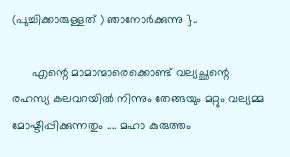(പുച്ചിക്കാരുള്ളത് ) ഞാനോര്‍ക്കുന്നു }..

      എന്റെ മാമാന്മാരെക്കൊണ്ട് വല്യച്ഛന്റെ രഹസ്യ കലവറയില്‍ നിന്നും തേങ്ങയും മറ്റും വല്യമ്മ മോഷ്ടിപ്പിക്കുന്നതും .... മഹാ കുരുത്തം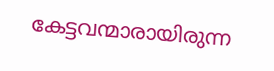കേട്ടവന്മാരായിരുന്ന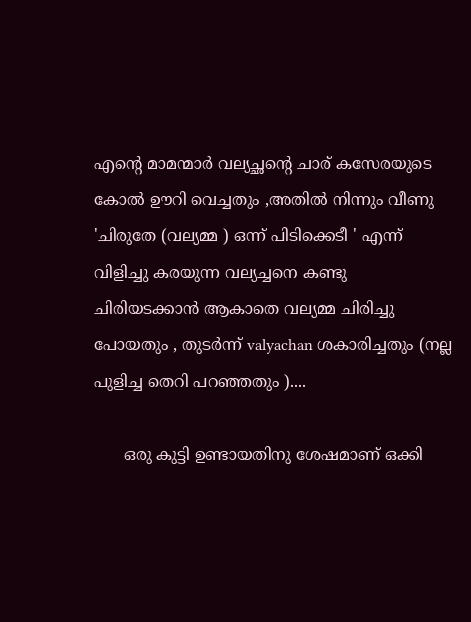എന്റെ മാമന്മാര്‍ വല്യച്ഛന്റെ ചാര് കസേരയുടെ കോല്‍ ഊറി വെച്ചതും ,അതില്‍ നിന്നും വീണു 'ചിരുതേ (വല്യമ്മ ) ഒന്ന് പിടിക്കെടീ ' എന്ന് വിളിച്ചു കരയുന്ന വല്യച്ചനെ കണ്ടു ചിരിയടക്കാന്‍ ആകാതെ വല്യമ്മ ചിരിച്ചു പോയതും , തുടര്‍ന്ന് valyachan ശകാരിച്ചതും (നല്ല പുളിച്ച തെറി പറഞ്ഞതും )....

      ഒരു കുട്ടി ഉണ്ടായതിനു ശേഷമാണ് ഒക്കി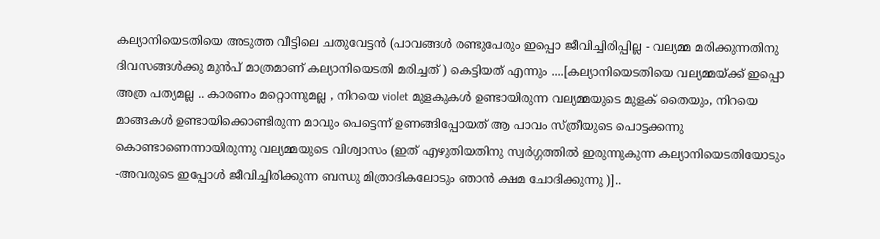കല്യാനിയെടതിയെ അടുത്ത വീട്ടിലെ ചതുവേട്ടന്‍ (പാവങ്ങള്‍ രണ്ടുപേരും ഇപ്പൊ ജീവിച്ചിരിപ്പില്ല - വല്യമ്മ മരിക്കുന്നതിനു ദിവസങ്ങള്‍ക്കു മുന്‍പ് മാത്രമാണ് കല്യാനിയെടതി മരിച്ചത് ) കെട്ടിയത് എന്നും ....[കല്യാനിയെടതിയെ വല്യമ്മയ്ക്ക് ഇപ്പൊ അത്ര പത്യമല്ല .. കാരണം മറ്റൊന്നുമല്ല , നിറയെ violet മുളകുകള്‍ ഉണ്ടായിരുന്ന വല്യമ്മയുടെ മുളക് തൈയും, നിറയെ മാങ്ങകള്‍ ഉണ്ടായിക്കൊണ്ടിരുന്ന മാവും പെട്ടെന്ന് ഉണങ്ങിപ്പോയത് ആ പാവം സ്ത്രീയുടെ പൊട്ടക്കന്നു കൊണ്ടാണെന്നായിരുന്നു വല്യമ്മയുടെ വിശ്വാസം (ഇത് എഴുതിയതിനു സ്വര്‍ഗ്ഗത്തില്‍ ഇരുന്നുകുന്ന കല്യാനിയെടതിയോടും -അവരുടെ ഇപ്പോള്‍ ജീവിച്ചിരിക്കുന്ന ബന്ധു മിത്രാദികലോടും ഞാന്‍ ക്ഷമ ചോദിക്കുന്നു )]..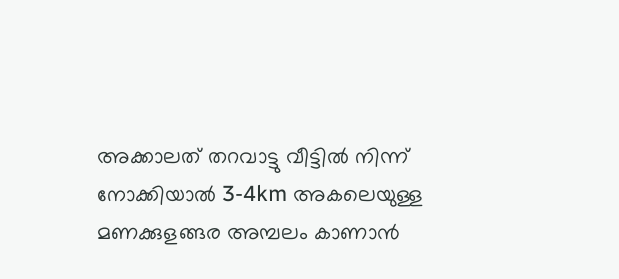അക്കാലത് തറവാട്ടു വീട്ടില്‍ നിന്ന് നോക്കിയാല്‍ 3-4km അകലെയുള്ള മണക്കുളങ്ങര അമ്പലം കാണാന്‍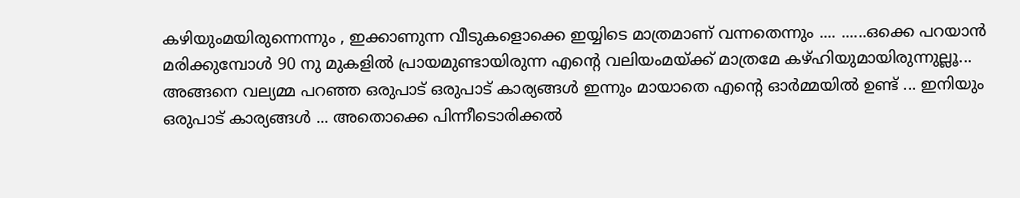കഴിയുംമയിരുന്നെന്നും , ഇക്കാണുന്ന വീടുകളൊക്കെ ഇയ്യിടെ മാത്രമാണ് വന്നതെന്നും .... ......ഒക്കെ പറയാന്‍ മരിക്കുമ്പോള്‍ 90 നു മുകളില്‍ പ്രായമുണ്ടായിരുന്ന എന്റെ വലിയംമയ്ക്ക് മാത്രമേ കഴ്ഹിയുമായിരുന്നുല്ലൂ... അങ്ങനെ വല്യമ്മ പറഞ്ഞ ഒരുപാട് ഒരുപാട് കാര്യങ്ങള്‍ ഇന്നും മായാതെ എന്റെ ഓര്‍മ്മയില്‍ ഉണ്ട് ... ഇനിയും ഒരുപാട് കാര്യങ്ങള്‍ ... അതൊക്കെ പിന്നീടൊരിക്കല്‍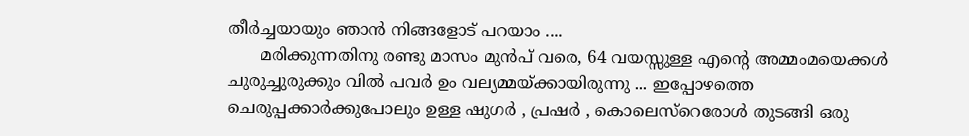തീര്‍ച്ചയായും ഞാന്‍ നിങ്ങളോട് പറയാം ....
      മരിക്കുന്നതിനു രണ്ടു മാസം മുന്‍പ് വരെ, 64 വയസ്സുള്ള എന്റെ അമ്മംമയെക്കള്‍ ചുരുച്ചുരുക്കും വില്‍ പവര്‍ ഉം വല്യമ്മയ്ക്കായിരുന്നു ... ഇപ്പോഴത്തെ ചെരുപ്പക്കാര്‍ക്കുപോലും ഉള്ള ഷുഗര്‍ , പ്രഷര്‍ , കൊലെസ്റെരോള്‍ തുടങ്ങി ഒരു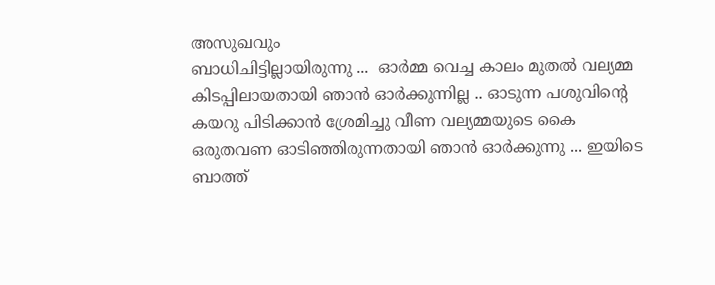അസുഖവും
ബാധിചിട്ടില്ലായിരുന്നു ...  ഓര്‍മ്മ വെച്ച കാലം മുതല്‍ വല്യമ്മ കിടപ്പിലായതായി ഞാന്‍ ഓര്‍ക്കുന്നില്ല .. ഓടുന്ന പശുവിന്റെ കയറു പിടിക്കാന്‍ ശ്രേമിച്ചു വീണ വല്യമ്മയുടെ കൈ ഒരുതവണ ഓടിഞ്ഞിരുന്നതായി ഞാന്‍ ഓര്‍ക്കുന്നു ... ഇയിടെ ബാത്ത്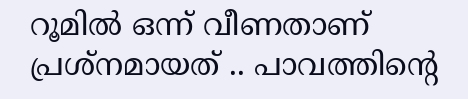റൂമില്‍ ഒന്ന് വീണതാണ് പ്രശ്നമായത്‌ .. പാവത്തിന്റെ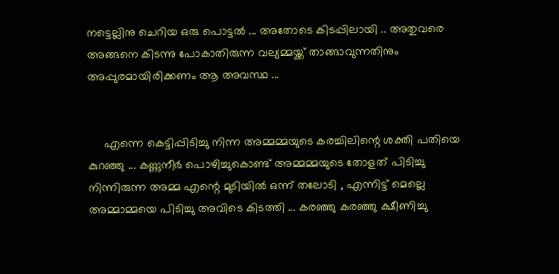നട്ടെല്ലിനു ചെറിയ ഒരു പൊട്ടല്‍ ... അതോടെ കിടപ്പിലായി .. അതുവരെ അങ്ങനെ കിടന്നു പോകാതിരുന്ന വല്യമ്മയ്ക്ക് താങ്ങാവുന്നതിനും അപ്പുരമായിരിക്കണം ആ അവസ്ഥ ...


     എന്നെ കെട്ടിപ്പിടിച്ചു നിന്ന അമ്മമ്മയുടെ കരച്ചിലിന്റെ ശക്തി പതിയെ കുറഞ്ഞു ... കണ്ണുനീര്‍ പൊഴിച്ചുകൊണ്ട്‌ അമ്മമ്മയുടെ തോളത് പിടിച്ചു നിന്നിരുന്ന അമ്മ എന്റെ മുടിയില്‍ ഒന്ന് തലോടി , എന്നിട്ട് മെല്ലെ അമ്മാമ്മയെ പിടിച്ചു അവിടെ കിടത്തി ... കരഞ്ഞു കരഞ്ഞു ക്ഷീണിച്ചു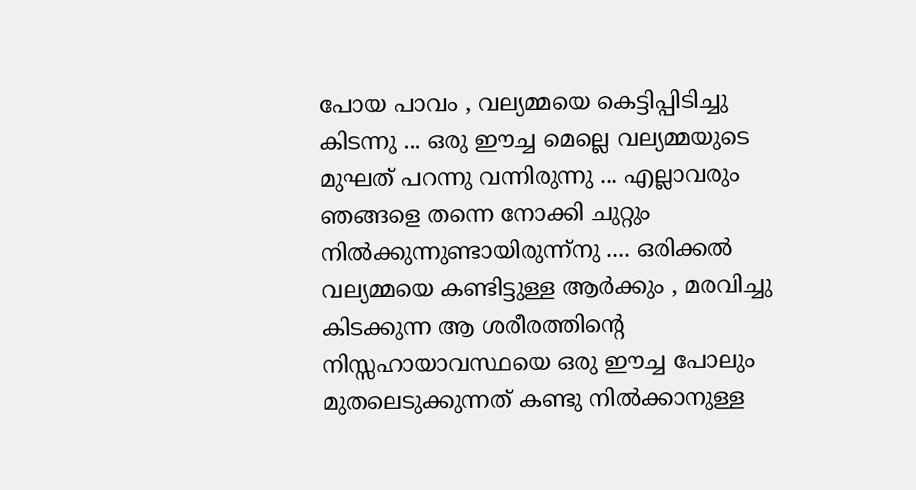പോയ പാവം , വല്യമ്മയെ കെട്ടിപ്പിടിച്ചു കിടന്നു ... ഒരു ഈച്ച മെല്ലെ വല്യമ്മയുടെ മുഘത് പറന്നു വന്നിരുന്നു ... എല്ലാവരും ഞങ്ങളെ തന്നെ നോക്കി ചുറ്റും നില്‍ക്കുന്നുണ്ടായിരുന്ന്നു .... ഒരിക്കല്‍ വല്യമ്മയെ കണ്ടിട്ടുള്ള ആര്‍ക്കും , മരവിച്ചു കിടക്കുന്ന ആ ശരീരത്തിന്റെ നിസ്സഹായാവസ്ഥയെ ഒരു ഈച്ച പോലും മുതലെടുക്കുന്നത് കണ്ടു നില്‍ക്കാനുള്ള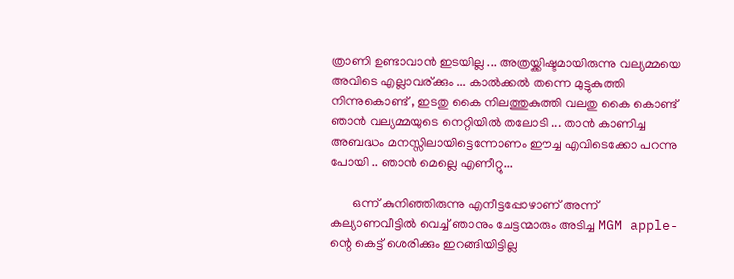ത്രാണി ഉണ്ടാവാന്‍ ഇടയില്ല ... അത്രയ്ക്കിഷ്ടമായിരുന്നു വല്യമ്മയെ അവിടെ എല്ലാവര്ക്കും ... കാല്‍ക്കല്‍ തന്നെ മുട്ടുകുത്തി നിന്നുകൊണ്ട് , ഇടതു കൈ നിലത്തുകുത്തി വലതു കൈ കൊണ്ട് ഞാന്‍ വല്യമ്മയുടെ നെറ്റിയില്‍ തലോടി ... താന്‍ കാണിച്ച അബദ്ധം മനസ്സിലായിട്ടെന്നോണം ഈച്ച എവിടെക്കോ പറന്നു പോയി .. ഞാന്‍ മെല്ലെ എണീറ്റു...

       ഒന്ന് കുനിഞ്ഞിരുന്നു എനീട്ടപ്പോഴാണ് അന്ന് കല്യാണവീട്ടില്‍ വെച്ച് ഞാനും ചേട്ടന്മാരും അടിച്ച MGM apple-ന്റെ കെട്ട് ശെരിക്കും ഇറങ്ങിയിട്ടില്ല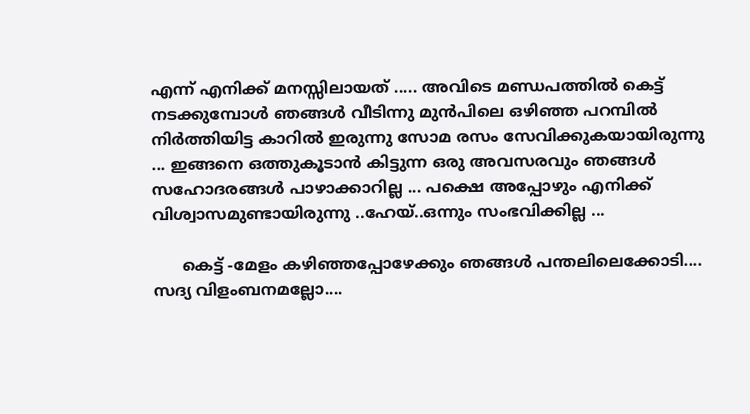എന്ന് എനിക്ക് മനസ്സിലായത് ..... അവിടെ മണ്ഡപത്തില്‍ കെട്ട് നടക്കുമ്പോള്‍ ഞങ്ങള്‍ വീടിന്നു മുന്‍പിലെ ഒഴിഞ്ഞ പറമ്പില്‍ നിര്‍ത്തിയിട്ട കാറില്‍ ഇരുന്നു സോമ രസം സേവിക്കുകയായിരുന്നു ... ഇങ്ങനെ ഒത്തുകൂടാന്‍ കിട്ടുന്ന ഒരു അവസരവും ഞങ്ങള്‍ സഹോദരങ്ങള്‍ പാഴാക്കാറില്ല ... പക്ഷെ അപ്പോഴും എനിക്ക് വിശ്വാസമുണ്ടായിരുന്നു ..ഹേയ്..ഒന്നും സംഭവിക്കില്ല ...

      കെട്ട് -മേളം കഴിഞ്ഞപ്പോഴേക്കും ഞങ്ങള്‍ പന്തലിലെക്കോടി.... സദ്യ വിളംബനമല്ലോ....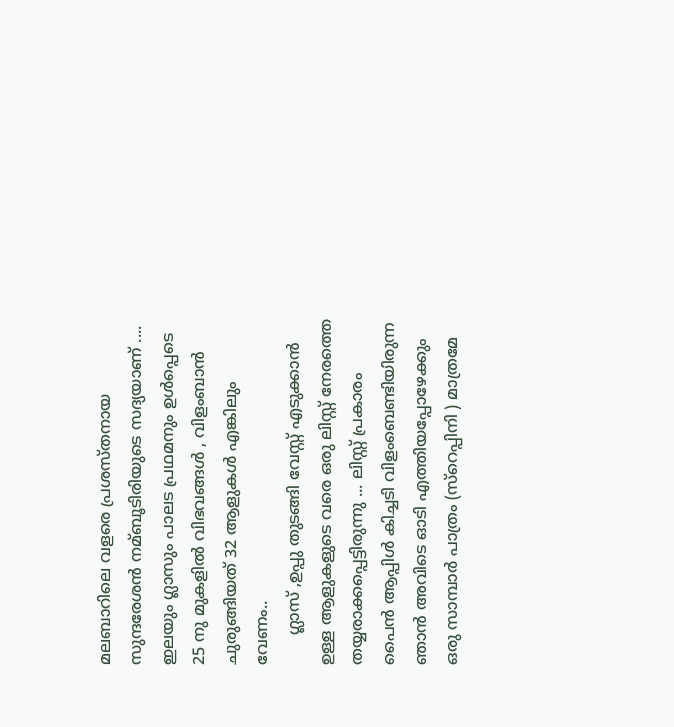മലബാറിലെ വളരെ പ്രശസ്തനായ സുന്ദരേശന്‍ നമ്ബൂടിരിയുടെ സദ്യയാണ് .... ഇലയും ഗ്ലാസും പാലട പ്രഥമനും ഉള്‍പ്പെടെ 25 നു മുകളില്‍ വിഭവങ്ങള്‍ , വിളംബാന്‍ ചുരുങ്ങിയത് 32 ആളുകള്‍ എങ്കിലും വേണം..
      ഗ്ലാസ്‌ ,ഉപ്പു തുടങ്ങി വേസ്റ്റ് എടുക്കാന്‍ ഉള്ള ആളുകളുടെ വരെ ഒരു ലിസ്റ്റ് നേരത്തെ തയ്യരാക്കപ്പെട്ടിരുന്നു ... ലിസ്റ്റ് പ്രകാരം പൈന്‍ ആപ്പിള്‍ കിച്ചടി വിളംബെണ്ടിയിരുന്ന ഞാന്‍ അവിടെ ഓടി എത്തിയപ്പോഴേക്കും ഒരു സാമ്പാര്‍ പാത്രം (സ്റെപ്പിനി ) മാത്രമേ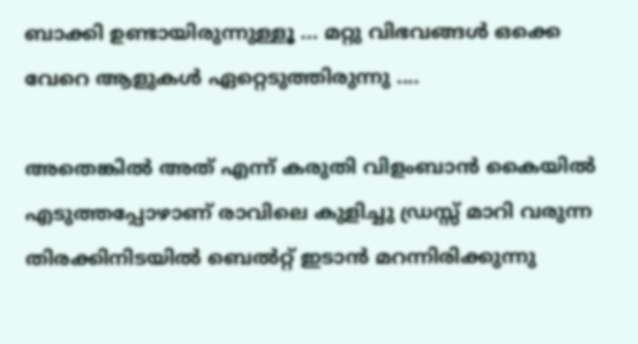ബാക്കി ഉണ്ടായിരുന്നുള്ളൂ ... മറ്റു വിഭവങ്ങള്‍ ഒക്കെ വേറെ ആളുകള്‍ ഏറ്റെടുത്തിരുന്നു ....

അതെങ്കില്‍ അത് എന്ന് കരുതി വിളംബാന്‍ കൈയില്‍ എടുത്തപ്പോഴാണ് രാവിലെ കുളിച്ചു ഡ്രസ്സ്‌ മാറി വരുന്ന തിരക്കിനിടയില്‍ ബെല്‍റ്റ്‌ ഇടാന്‍ മറന്നിരിക്കുന്നു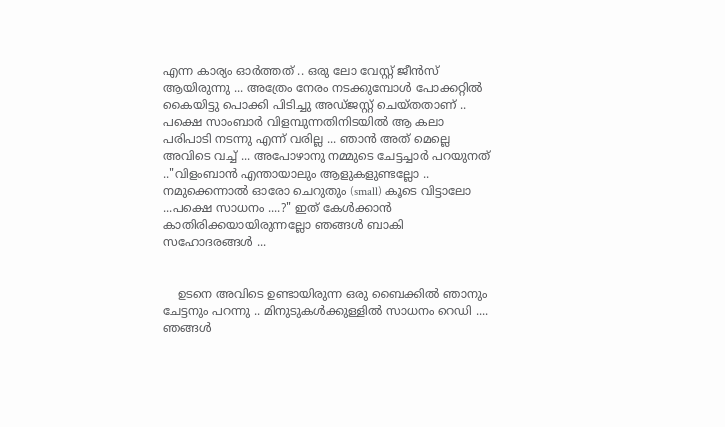എന്ന കാര്യം ഓര്‍ത്തത്‌ .. ഒരു ലോ വേസ്റ്റ് ജീന്‍സ് ആയിരുന്നു ... അത്രേം നേരം നടക്കുമ്പോള്‍ പോക്കറ്റില്‍ കൈയിട്ടു പൊക്കി പിടിച്ചു അഡ്ജസ്റ്റ് ചെയ്തതാണ് .. പക്ഷെ സാംബാര്‍ വിളമ്പുന്നതിനിടയില്‍ ആ കലാ പരിപാടി നടന്നു എന്ന് വരില്ല ... ഞാന്‍ അത് മെല്ലെ അവിടെ വച്ച് ... അപോഴാനു നമ്മുടെ ചേട്ടച്ചാര്‍ പറയുനത് .."വിളംബാന്‍ എന്തായാലും ആളുകളുണ്ടല്ലോ .. നമുക്കെന്നാല്‍ ഓരോ ചെറുതും (small) കൂടെ വിട്ടാലോ ...പക്ഷെ സാധനം ....?" ഇത് കേള്‍ക്കാന്‍ കാതിരിക്കയായിരുന്നല്ലോ ഞങ്ങള്‍ ബാകി സഹോദരങ്ങള്‍ ...


    ഉടനെ അവിടെ ഉണ്ടായിരുന്ന ഒരു ബൈക്കില്‍ ഞാനും ചേട്ടനും പറന്നു .. മിനുടുകള്‍ക്കുള്ളില്‍ സാധനം റെഡി .... ഞങ്ങള്‍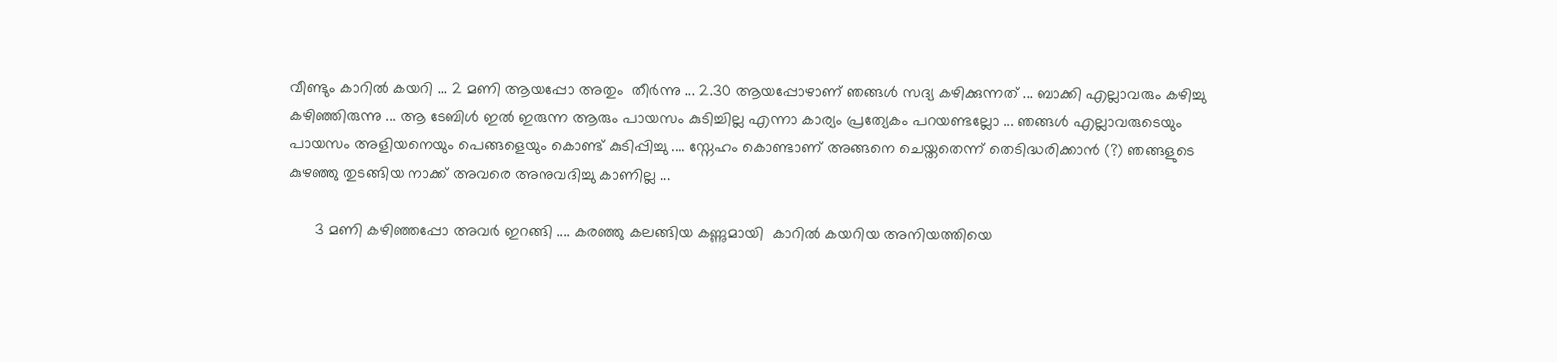വീണ്ടും കാറില്‍ കയറി ... 2 മണി ആയപ്പോ അതും  തീര്‍ന്നു ... 2.30 ആയപ്പോഴാണ് ഞങ്ങള്‍ സദ്യ കഴിക്കുന്നത് ... ബാക്കി എല്ലാവരും കഴിച്ചു കഴിഞ്ഞിരുന്നു ... ആ ടേബിള്‍ ഇല്‍ ഇരുന്ന ആരും പായസം കുടിച്ചില്ല എന്നാ കാര്യം പ്രത്യേകം പറയണ്ടല്ലോ ... ഞങ്ങള്‍ എല്ലാവരുടെയും പായസം അളിയനെയും പെങ്ങളെയും കൊണ്ട് കുടിപ്പിച്ചു .... സ്നേഹം കൊണ്ടാണ് അങ്ങനെ ചെയ്തതെന്ന് തെടിദ്ധരിക്കാന്‍ (?) ഞങ്ങളുടെ കുഴഞ്ഞു തുടങ്ങിയ നാക്ക് അവരെ അനുവദിച്ചു കാണില്ല ...

      3 മണി കഴിഞ്ഞപ്പോ അവര്‍ ഇറങ്ങി .... കരഞ്ഞു കലങ്ങിയ കണ്ണുമായി  കാറില്‍ കയറിയ അനിയത്തിയെ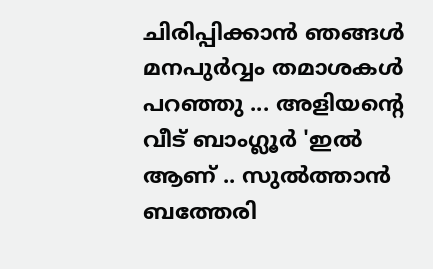ചിരിപ്പിക്കാന്‍ ഞങ്ങള്‍ മനപുര്‍വ്വം തമാശകള്‍ പറഞ്ഞു ... അളിയന്റെ വീട് ബാംഗ്ലൂര്‍ 'ഇല്‍ ആണ് .. സുല്‍ത്താന്‍ ബത്തേരി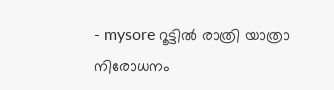- mysore റൂട്ടില്‍ രാത്രി യാത്രാ നിരോധനം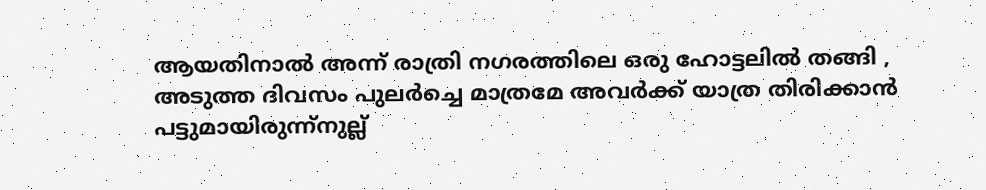ആയതിനാല്‍ അന്ന് രാത്രി നഗരത്തിലെ ഒരു ഹോട്ടലില്‍ തങ്ങി , അടുത്ത ദിവസം പുലര്‍ച്ചെ മാത്രമേ അവര്‍ക്ക് യാത്ര തിരിക്കാന്‍ പട്ടുമായിരുന്ന്നുല്ല്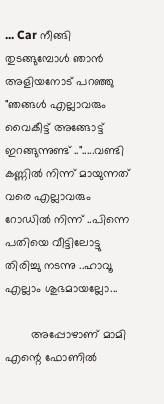... Car നീങ്ങി തുടങ്ങുമ്പോള്‍ ഞാന്‍ അളിയനോട് പറഞ്ഞു "ഞങ്ങള്‍ എല്ലാവരും വൈകീട്ട് അങ്ങോട്ട്‌ ഇറങ്ങുന്നുണ്ട് ..".....വണ്ടി കണ്ണില്‍ നിന്ന് മായുന്നത് വരെ എല്ലാവരും റോഡില്‍ നിന്ന് ..പിന്നെ പതിയെ വീട്ടിലോട്ടു തിരിച്ചു നടന്നു ..ഹാവൂ എല്ലാം ശുഭമായല്ലോ...

        അപ്പോഴാണ്‌ മാമി എന്റെ ഫോണില്‍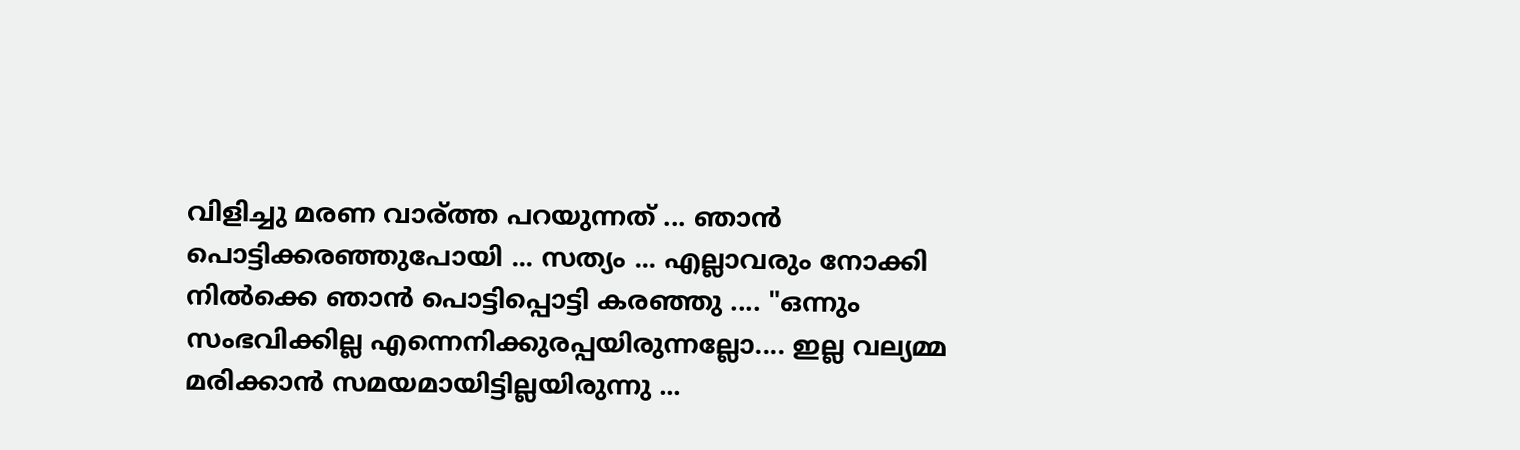വിളിച്ചു മരണ വാര്ത്ത പറയുന്നത് ... ഞാന്‍ പൊട്ടിക്കരഞ്ഞുപോയി ... സത്യം ... എല്ലാവരും നോക്കി നില്‍ക്കെ ഞാന്‍ പൊട്ടിപ്പൊട്ടി കരഞ്ഞു .... "ഒന്നും സംഭവിക്കില്ല എന്നെനിക്കുരപ്പയിരുന്നല്ലോ.... ഇല്ല വല്യമ്മ മരിക്കാന്‍ സമയമായിട്ടില്ലയിരുന്നു ...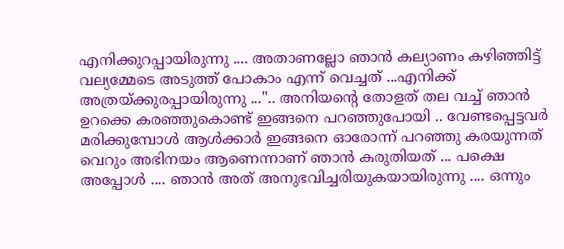എനിക്കുറപ്പായിരുന്നു .... അതാണല്ലോ ഞാന്‍ കല്യാണം കഴിഞ്ഞിട്ട് വല്യമ്മേടെ അടുത്ത് പോകാം എന്ന് വെച്ചത് ...എനിക്ക് അത്രയ്ക്കുരപ്പായിരുന്നു ...".. അനിയന്റെ തോളത് തല വച്ച് ഞാന്‍ ഉറക്കെ കരഞ്ഞുകൊണ്ട്‌ ഇങ്ങനെ പറഞ്ഞുപോയി .. വേണ്ടപ്പെട്ടവര്‍ മരിക്കുമ്പോള്‍ ആള്‍ക്കാര്‍ ഇങ്ങനെ ഓരോന്ന് പറഞ്ഞു കരയുന്നത് വെറും അഭിനയം ആണെന്നാണ്‌ ഞാന്‍ കരുതിയത്‌ ... പക്ഷെ അപ്പോള്‍ .... ഞാന്‍ അത് അനുഭവിച്ചരിയുകയായിരുന്നു .... ഒന്നും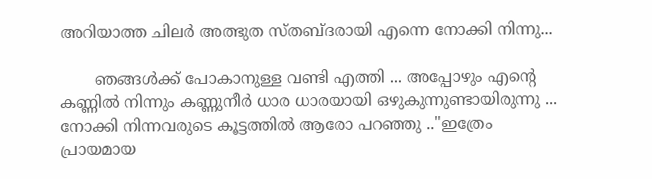അറിയാത്ത ചിലര്‍ അത്ഭുത സ്തബ്ദരായി എന്നെ നോക്കി നിന്നു...

       ഞങ്ങള്‍ക്ക് പോകാനുള്ള വണ്ടി എത്തി ... അപ്പോഴും എന്റെ കണ്ണില്‍ നിന്നും കണ്ണുനീര്‍ ധാര ധാരയായി ഒഴുകുന്നുണ്ടായിരുന്നു ... നോക്കി നിന്നവരുടെ കൂട്ടത്തില്‍ ആരോ പറഞ്ഞു .."ഇത്രേം പ്രായമായ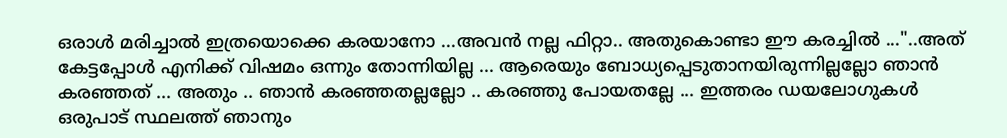ഒരാള്‍ മരിച്ചാല്‍ ഇത്രയൊക്കെ കരയാനോ ...അവന്‍ നല്ല ഫിറ്റാ.. അതുകൊണ്ടാ ഈ കരച്ചില്‍ ..."..അത് കേട്ടപ്പോള്‍ എനിക്ക് വിഷമം ഒന്നും തോന്നിയില്ല ... ആരെയും ബോധ്യപ്പെടുതാനയിരുന്നില്ലല്ലോ ഞാന്‍ കരഞ്ഞത് ... അതും .. ഞാന്‍ കരഞ്ഞതല്ലല്ലോ .. കരഞ്ഞു പോയതല്ലേ ... ഇത്തരം ഡയലോഗുകള്‍  ഒരുപാട് സ്ഥലത്ത് ഞാനും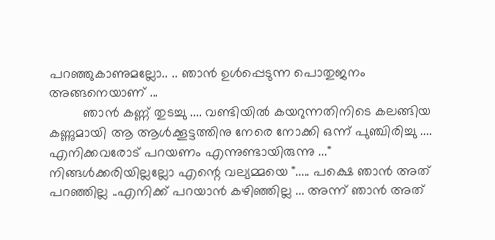പറഞ്ഞുകാണുമല്ലോ.. .. ഞാന്‍ ഉള്‍പ്പെടുന്ന പൊതുജനം അങ്ങനെയാണ് ...
         ഞാന്‍ കണ്ണ് തുടച്ചു .... വണ്ടിയില്‍ കയറുന്നതിനിടെ കലങ്ങിയ കണ്ണുമായി ആ ആള്‍ക്കൂട്ടത്തിനു നേരെ നോക്കി ഒന്ന് പുഞ്ചിരിച്ചു .... എനിക്കവരോട് പറയണം എന്നുണ്ടായിരുന്നു ..." നിങ്ങള്‍ക്കരിയില്ലല്ലോ എന്റെ വല്യമ്മയെ "..... പക്ഷെ ഞാന്‍ അത് പറഞ്ഞില്ല ..എനിക്ക് പറയാന്‍ കഴിഞ്ഞില്ല ... അന്ന് ഞാന്‍ അത്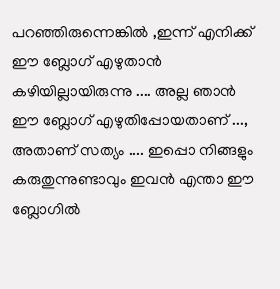പറഞ്ഞിരുന്നെങ്കില്‍ ,ഇന്ന് എനിക്ക് ഈ ബ്ലോഗ്‌ എഴുതാന്‍ കഴിയില്ലായിരുന്നു .... അല്ല ഞാന്‍ ഈ ബ്ലോഗ്‌ എഴുതിപ്പോയതാണ് ..., അതാണ്‌ സത്യം .... ഇപ്പൊ നിങ്ങളും കരുതുന്നുണ്ടാവും ഇവന്‍ എന്താ ഈ ബ്ലോഗില്‍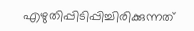എഴുതിപ്പിടിപ്പിച്ചിരിക്കുന്നത്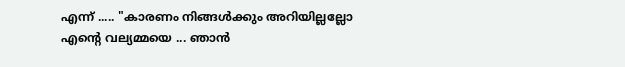എന്ന് ..... "കാരണം നിങ്ങള്‍ക്കും അറിയില്ലല്ലോ എന്റെ വല്യമ്മയെ ... ഞാന്‍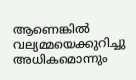ആണെങ്കില്‍ വല്യമ്മയെക്കുറിച്ചു  അധികമൊന്നും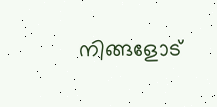നിങ്ങളോട്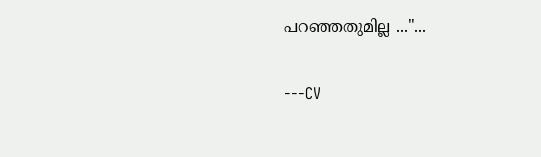പറഞ്ഞതുമില്ല ..."...

---CV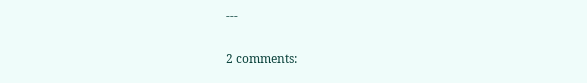---

2 comments: